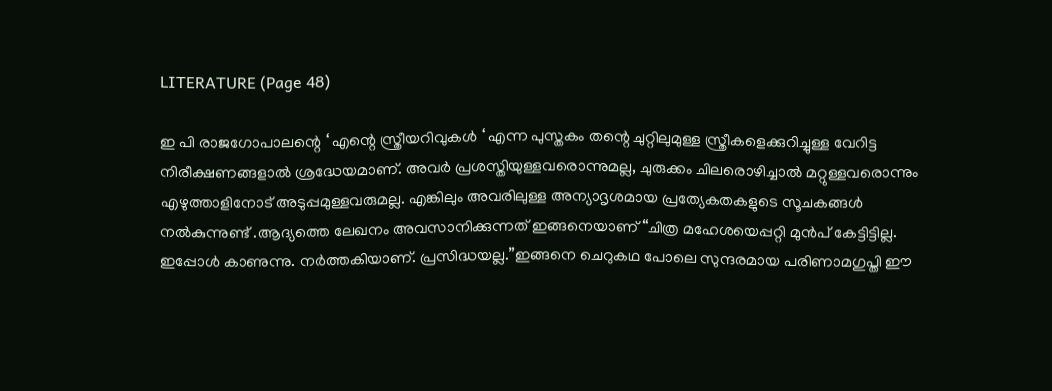LITERATURE (Page 48)

ഇ പി രാജഗോപാലന്റെ ‘ എന്റെ സ്ത്രീയറിവുകൾ ‘ എന്ന പുസ്തകം തന്റെ ചുറ്റിലുമുള്ള സ്ത്രീകളെക്കുറിച്ചുള്ള വേറിട്ട നിരീക്ഷണങ്ങളാൽ ശ്രദ്ധേയമാണ്. അവർ പ്രശസ്തിയുള്ളവരൊന്നുമല്ല, ചുരുക്കം ചിലരൊഴിച്ചാൽ മറ്റുള്ളവരൊന്നും എഴുത്താളിനോട് അടുപ്പമുള്ളവരുമല്ല. എങ്കിലും അവരിലുള്ള അന്യാദൃശമായ പ്രത്യേകതകളുടെ സൂചകങ്ങൾ നൽകുന്നുണ്ട് .ആദ്യത്തെ ലേഖനം അവസാനിക്കുന്നത് ഇങ്ങനെയാണ്“ചിത്ര മഹേശയെപ്പറ്റി മുൻപ് കേട്ടിട്ടില്ല. ഇപ്പോൾ കാണുന്നു. നർത്തകിയാണ്. പ്രസിദ്ധയല്ല.”ഇങ്ങനെ ചെറുകഥ പോലെ സുന്ദരമായ പരിണാമഗുപ്തി ഈ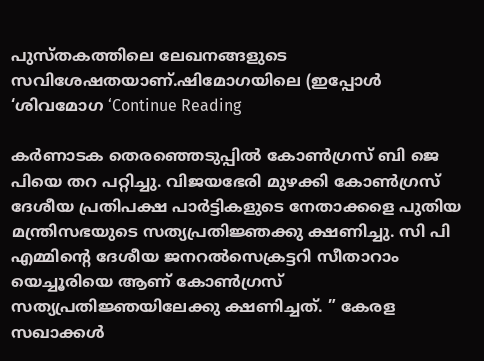പുസ്തകത്തിലെ ലേഖനങ്ങളുടെ സവിശേഷതയാണ്.ഷിമോഗയിലെ (ഇപ്പോൾ ‘ശിവമോഗ ‘Continue Reading

കർണാടക തെരഞ്ഞെടുപ്പിൽ കോൺഗ്രസ് ബി ജെ പിയെ തറ പറ്റിച്ചു. വിജയഭേരി മുഴക്കി കോൺഗ്രസ് ദേശീയ പ്രതിപക്ഷ പാർട്ടികളുടെ നേതാക്കളെ പുതിയ മന്ത്രിസഭയുടെ സത്യപ്രതിജ്ഞക്കു ക്ഷണിച്ചു. സി പി എമ്മിന്റെ ദേശീയ ജനറൽസെക്രട്ടറി സീതാറാം യെച്ചൂരിയെ ആണ് കോൺഗ്രസ് സത്യപ്രതിജ്ഞയിലേക്കു ക്ഷണിച്ചത്. ” കേരള സഖാക്കൾ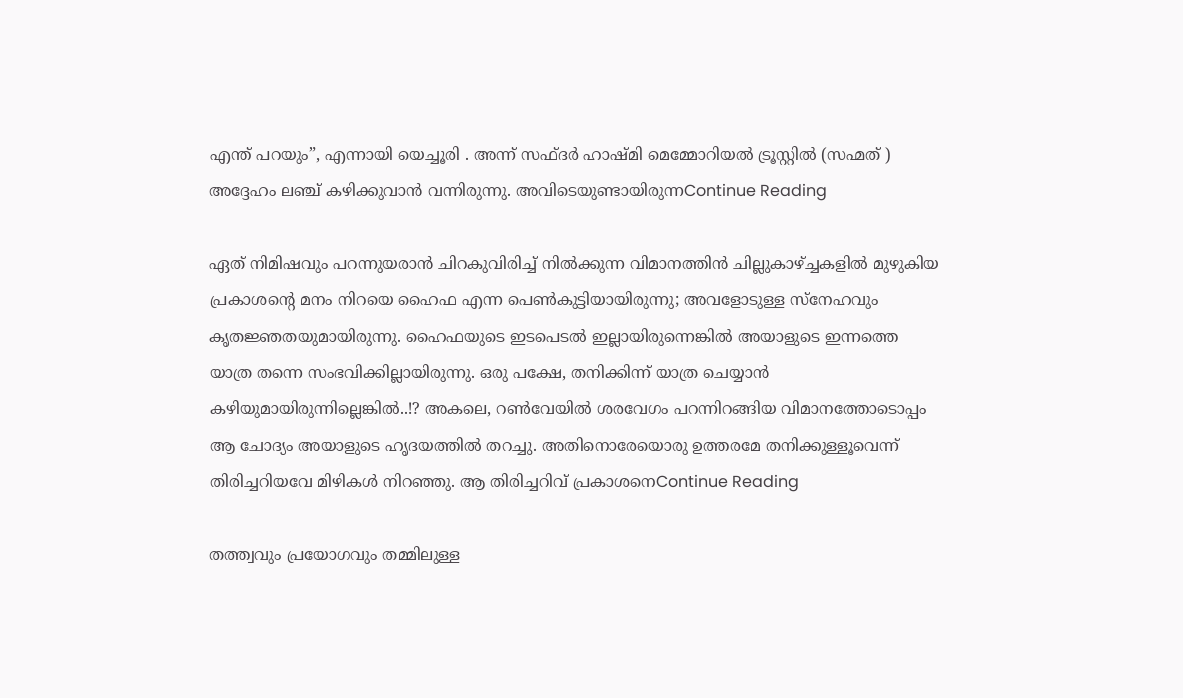എന്ത് പറയും”, എന്നായി യെച്ചൂരി . അന്ന് സഫ്ദർ ഹാഷ്മി മെമ്മോറിയൽ ട്രൂസ്റ്റിൽ (സഹ്മത് ) അദ്ദേഹം ലഞ്ച് കഴിക്കുവാൻ വന്നിരുന്നു. അവിടെയുണ്ടായിരുന്നContinue Reading

ഏത് നിമിഷവും പറന്നുയരാൻ ചിറകുവിരിച്ച് നിൽക്കുന്ന വിമാനത്തിൻ ചില്ലുകാഴ്ച്ചകളിൽ മുഴുകിയ പ്രകാശന്‍റെ മനം നിറയെ ഹൈഫ എന്ന പെൺകുട്ടിയായിരുന്നു; അവളോടുള്ള സ്നേഹവും കൃതജ്ഞതയുമായിരുന്നു. ഹൈഫയുടെ ഇടപെടൽ ഇല്ലായിരുന്നെങ്കിൽ അയാളുടെ ഇന്നത്തെ യാത്ര തന്നെ സംഭവിക്കില്ലായിരുന്നു. ഒരു പക്ഷേ, തനിക്കിന്ന് യാത്ര ചെയ്യാൻ കഴിയുമായിരുന്നില്ലെങ്കിൽ..!? അകലെ, റൺവേയിൽ ശരവേഗം പറന്നിറങ്ങിയ വിമാനത്തോടൊപ്പം ആ ചോദ്യം അയാളുടെ ഹൃദയത്തിൽ തറച്ചു. അതിനൊരേയൊരു ഉത്തരമേ തനിക്കുള്ളൂവെന്ന് തിരിച്ചറിയവേ മിഴികൾ നിറഞ്ഞു. ആ തിരിച്ചറിവ് പ്രകാശനെContinue Reading

തത്ത്വവും പ്രയോഗവും തമ്മിലുള്ള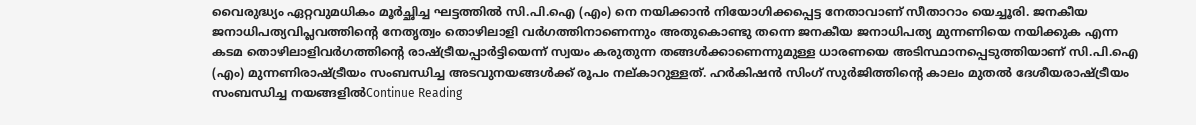വൈരുദ്ധ്യം ഏറ്റവുമധികം മൂർച്ഛിച്ച ഘട്ടത്തിൽ സി.പി.ഐ (എം) നെ നയിക്കാൻ നിയോഗിക്കപ്പെട്ട നേതാവാണ് സീതാറാം യെച്ചൂരി. ജനകീയ ജനാധിപത്യവിപ്ലവത്തിന്റെ നേതൃത്വം തൊഴിലാളി വർഗത്തിനാണെന്നും അതുകൊണ്ടു തന്നെ ജനകീയ ജനാധിപത്യ മുന്നണിയെ നയിക്കുക എന്ന കടമ തൊഴിലാളിവർഗത്തിന്റെ രാഷ്ട്രീയപ്പാർട്ടിയെന്ന് സ്വയം കരുതുന്ന തങ്ങൾക്കാണെന്നുമുള്ള ധാരണയെ അടിസ്ഥാനപ്പെടുത്തിയാണ് സി.പി.ഐ (എം) മുന്നണിരാഷ്ട്രീയം സംബന്ധിച്ച അടവുനയങ്ങൾക്ക് രൂപം നല്കാറുള്ളത്. ഹർകിഷൻ സിംഗ് സുർജിത്തിന്റെ കാലം മുതൽ ദേശീയരാഷ്ട്രീയം സംബന്ധിച്ച നയങ്ങളിൽContinue Reading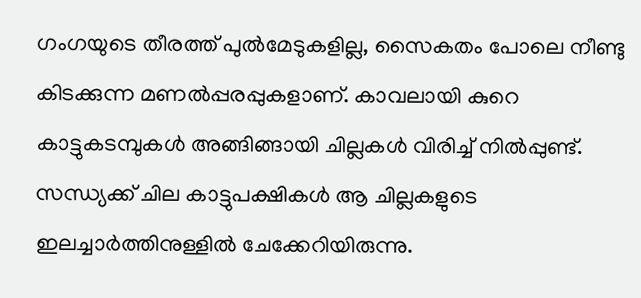ഗംഗയുടെ തീരത്ത് പുൽമേടുകളില്ല, സൈകതം പോലെ നീണ്ടു കിടക്കുന്ന മണൽപ്പരപ്പുകളാണ്. കാവലായി കുറെ കാട്ടുകടമ്പുകൾ അങ്ങിങ്ങായി ചില്ലകൾ വിരിച്ച് നിൽപ്പുണ്ട്. സന്ധ്യക്ക് ചില കാട്ടുപക്ഷികൾ ആ ചില്ലകളുടെ ഇലച്ചാർത്തിനുള്ളിൽ ചേക്കേറിയിരുന്നു.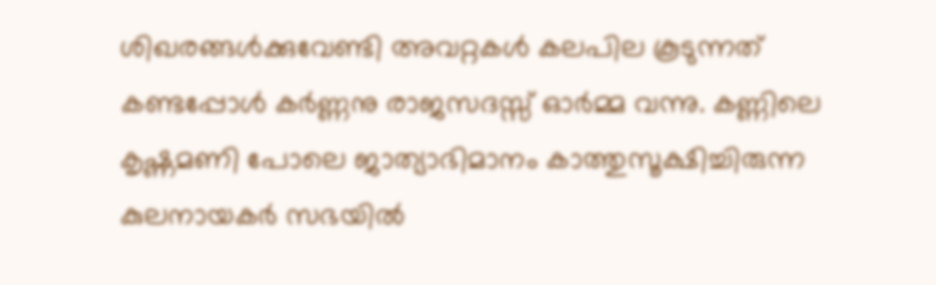ശിഖരങ്ങൾക്കുവേണ്ടി അവറ്റകൾ കലപില കൂടുന്നത് കണ്ടപ്പോൾ കർണ്ണനു രാജസദസ്സ് ഓർമ്മ വന്നു. കണ്ണിലെ കൃഷ്ണമണി പോലെ ജാത്യാഭിമാനം കാത്തുസൂക്ഷിച്ചിരുന്ന കുലനായകർ സഭയിൽ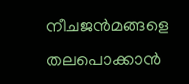നീചജൻമങ്ങളെ തലപൊക്കാൻ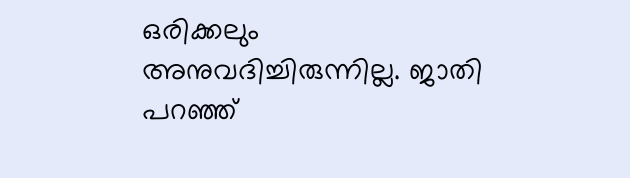ഒരിക്കലും അനുവദിച്ചിരുന്നില്ല. ജാതി പറഞ്ഞ്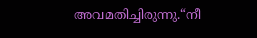അവമതിച്ചിരുന്നു.“നീ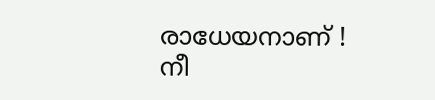രാധേയനാണ് ! നീ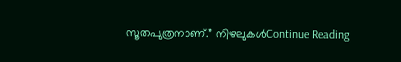സൂതപുത്രനാണ്.” നിഴലുകൾContinue Reading